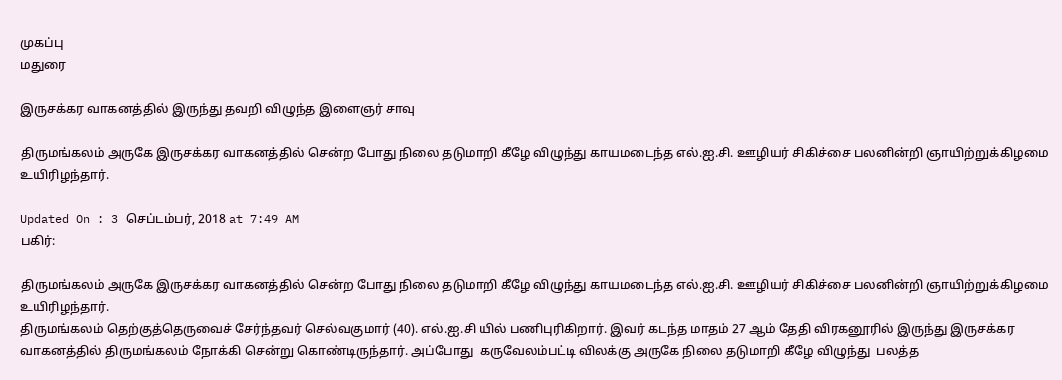முகப்பு
மதுரை

இருசக்கர வாகனத்தில் இருந்து தவறி விழுந்த இளைஞர் சாவு

திருமங்கலம் அருகே இருசக்கர வாகனத்தில் சென்ற போது நிலை தடுமாறி கீழே விழுந்து காயமடைந்த எல்.ஐ.சி. ஊழியர் சிகிச்சை பலனின்றி ஞாயிற்றுக்கிழமை உயிரிழந்தார்.

Updated On : 3 செப்டம்பர், 2018 at 7:49 AM
பகிர்:

திருமங்கலம் அருகே இருசக்கர வாகனத்தில் சென்ற போது நிலை தடுமாறி கீழே விழுந்து காயமடைந்த எல்.ஐ.சி. ஊழியர் சிகிச்சை பலனின்றி ஞாயிற்றுக்கிழமை உயிரிழந்தார்.
திருமங்கலம் தெற்குத்தெருவைச் சேர்ந்தவர் செல்வகுமார் (40). எல்.ஐ.சி யில் பணிபுரிகிறார். இவர் கடந்த மாதம் 27 ஆம் தேதி விரகனூரில் இருந்து இருசக்கர வாகனத்தில் திருமங்கலம் நோக்கி சென்று கொண்டிருந்தார். அப்போது  கருவேலம்பட்டி விலக்கு அருகே நிலை தடுமாறி கீழே விழுந்து  பலத்த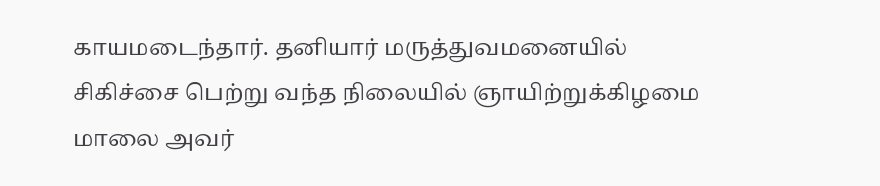காயமடைந்தார். தனியார் மருத்துவமனையில் சிகிச்சை பெற்று வந்த நிலையில் ஞாயிற்றுக்கிழமை மாலை அவர்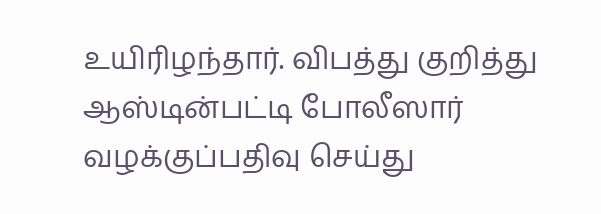உயிரிழந்தார். விபத்து குறித்து ஆஸ்டின்பட்டி போலீஸார் வழக்குப்பதிவு செய்து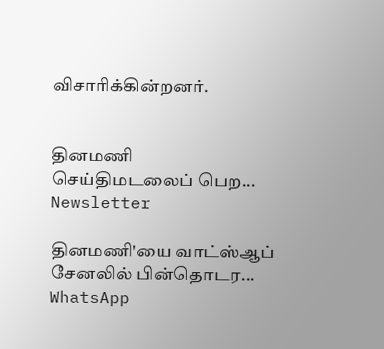விசாரிக்கின்றனர்.


தினமணி செய்திமடலைப் பெற... Newsletter

தினமணி'யை வாட்ஸ்ஆப் சேனலில் பின்தொடர... WhatsApp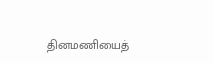தினமணியைத்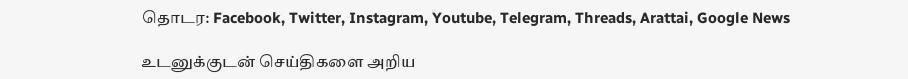தொடர: Facebook, Twitter, Instagram, Youtube, Telegram, Threads, Arattai, Google News

உடனுக்குடன் செய்திகளை அறிய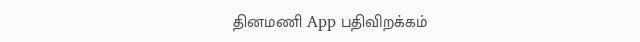தினமணி App பதிவிறக்கம்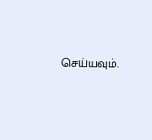செய்யவும்.